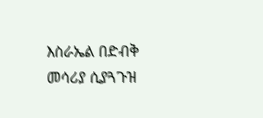እስራኤል በድብቅ መሳሪያ ሲያጓጉዝ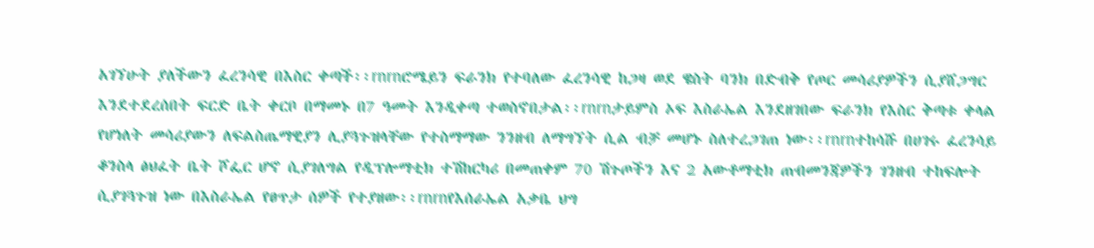አገኘሁት ያለችውን ፈረንሳዊ በእስር ቀጣች፡፡rnrnሮሜይን ፍራንክ የተባለው ፈረንሳዊ ከጋዛ ወደ ዌስት ባንክ በድብቅ የጦር መሳሪያዎችን ሲያሸጋግር እንደተደረሰበት ፍርድ ቤት ቀርቦ በማመኑ በ7 ዓመት እንዲቀጣ ተወስኖበታል፡፡rnrnታይምስ ኦፍ እስራኤል እንደዘገበው ፍራንክ የእስር ቅጣቱ ቀላል የሆነለት መሳሪያውን ለፍልስጤማዊያን ሊያጓጉዝላቸው የተስማማው ንንዘብ ለማግኘት ሲል ብቻ መሆኑ ስለተረጋገጠ ነው፡፡rnrnተከሳሹ በሀገሩ ፈረንሳይ ቆንስላ ፅህፈት ቤት ሾፌር ሆኖ ሲያገለግል የዲፕሎማቲክ ተሽከርካሪ በመጠቀም 70 ሽጉጦችን እና 2 አውቶማቲክ ጠብመንጃዎችን ገንዘብ ተከፍሎት ሲያገጓጉዝ ነው በእስራኤል የፀጥታ ሰዎች የተያዘው፡፡rnrnየእሰራኤል አቃቤ ህግ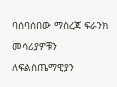ባሰባሰበው ማስረጃ ፍራንክ መሳሪያዎቹን ለፍልስጤማዊያን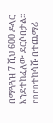በማጓጓዝ 7 ሺህ 600 ዶላር እንደተከፈለው ደርሶበታል፡፡rnrnተከሳሹ በተጨማሪ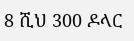8 ሺህ 300 ዶላር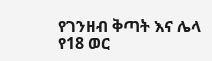የገንዘብ ቅጣት እና ሌላ የ18 ወር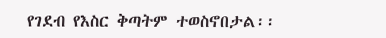የገደብ የእስር ቅጣትም ተወስኖበታል፡፡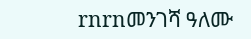rnrnመንገሻ ዓለሙ